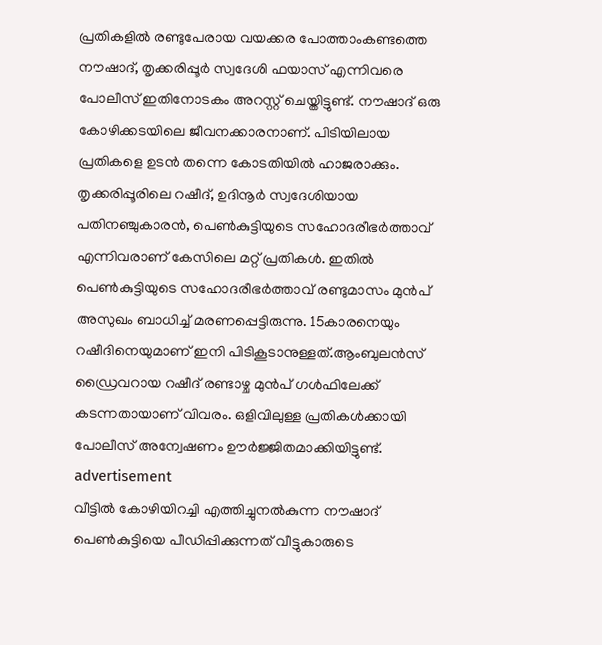പ്രതികളിൽ രണ്ടുപേരായ വയക്കര പോത്താംകണ്ടത്തെ നൗഷാദ്, തൃക്കരിപ്പൂർ സ്വദേശി ഫയാസ് എന്നിവരെ പോലീസ് ഇതിനോടകം അറസ്റ്റ് ചെയ്തിട്ടുണ്ട്. നൗഷാദ് ഒരു കോഴിക്കടയിലെ ജീവനക്കാരനാണ്. പിടിയിലായ പ്രതികളെ ഉടൻ തന്നെ കോടതിയിൽ ഹാജരാക്കും.
തൃക്കരിപ്പൂരിലെ റഷീദ്, ഉദിനൂർ സ്വദേശിയായ പതിനഞ്ചുകാരൻ, പെൺകുട്ടിയുടെ സഹോദരീഭർത്താവ് എന്നിവരാണ് കേസിലെ മറ്റ് പ്രതികൾ. ഇതിൽ പെൺകുട്ടിയുടെ സഹോദരീഭർത്താവ് രണ്ടുമാസം മുൻപ് അസുഖം ബാധിച്ച് മരണപ്പെട്ടിരുന്നു. 15കാരനെയും റഷീദിനെയുമാണ് ഇനി പിടികൂടാനുള്ളത്.ആംബുലൻസ് ഡ്രൈവറായ റഷീദ് രണ്ടാഴ്ച മുൻപ് ഗൾഫിലേക്ക് കടന്നതായാണ് വിവരം. ഒളിവിലുള്ള പ്രതികൾക്കായി പോലീസ് അന്വേഷണം ഊർജ്ജിതമാക്കിയിട്ടുണ്ട്.
advertisement
വീട്ടിൽ കോഴിയിറച്ചി എത്തിച്ചുനൽകുന്ന നൗഷാദ് പെൺകുട്ടിയെ പീഡിപ്പിക്കുന്നത് വീട്ടുകാരുടെ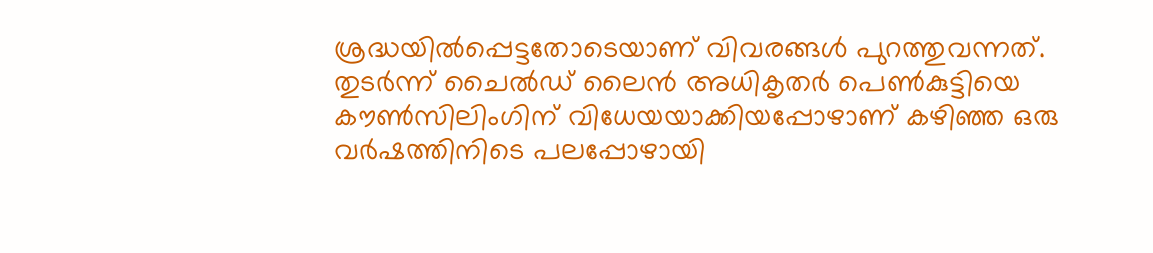ശ്രദ്ധയിൽപ്പെട്ടതോടെയാണ് വിവരങ്ങൾ പുറത്തുവന്നത്. തുടർന്ന് ചൈൽഡ് ലൈൻ അധികൃതർ പെൺകുട്ടിയെ കൗൺസിലിംഗിന് വിധേയയാക്കിയപ്പോഴാണ് കഴിഞ്ഞ ഒരു വർഷത്തിനിടെ പലപ്പോഴായി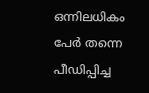ഒന്നിലധികം പേർ തന്നെ പീഡിപ്പിച്ച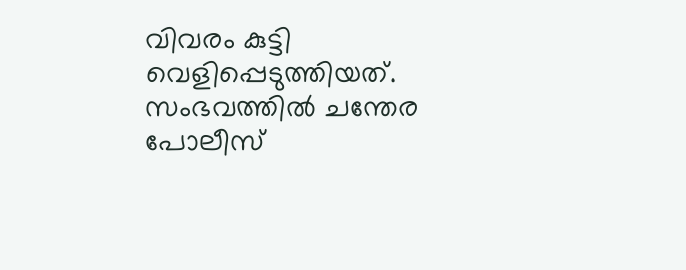വിവരം കുട്ടി വെളിപ്പെടുത്തിയത്. സംഭവത്തിൽ ചന്തേര പോലീസ്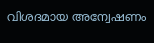വിശദമായ അന്വേഷണം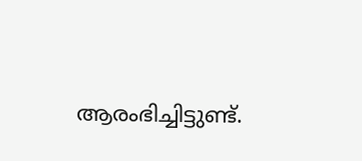ആരംഭിച്ചിട്ടുണ്ട്.